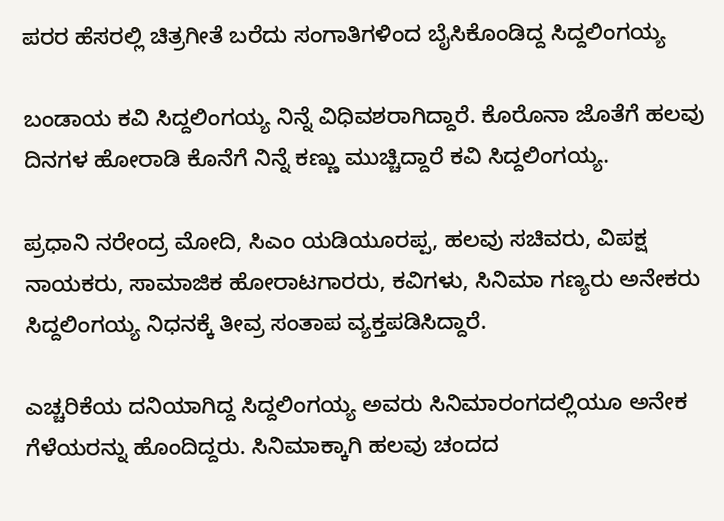ಪರರ ಹೆಸರಲ್ಲಿ ಚಿತ್ರಗೀತೆ ಬರೆದು ಸಂಗಾತಿಗಳಿಂದ ಬೈಸಿಕೊಂಡಿದ್ದ ಸಿದ್ದಲಿಂಗಯ್ಯ

ಬಂಡಾಯ ಕವಿ ಸಿದ್ದಲಿಂಗಯ್ಯ ನಿನ್ನೆ ವಿಧಿವಶರಾಗಿದ್ದಾರೆ. ಕೊರೊನಾ ಜೊತೆಗೆ ಹಲವು ದಿನಗಳ ಹೋರಾಡಿ ಕೊನೆಗೆ ನಿನ್ನೆ ಕಣ್ಣು ಮುಚ್ಚಿದ್ದಾರೆ ಕವಿ ಸಿದ್ದಲಿಂಗಯ್ಯ.

ಪ್ರಧಾನಿ ನರೇಂದ್ರ ಮೋದಿ, ಸಿಎಂ ಯಡಿಯೂರಪ್ಪ, ಹಲವು ಸಚಿವರು, ವಿಪಕ್ಷ ನಾಯಕರು, ಸಾಮಾಜಿಕ ಹೋರಾಟಗಾರರು, ಕವಿಗಳು, ಸಿನಿಮಾ ಗಣ್ಯರು ಅನೇಕರು ಸಿದ್ದಲಿಂಗಯ್ಯ ನಿಧನಕ್ಕೆ ತೀವ್ರ ಸಂತಾಪ ವ್ಯಕ್ತಪಡಿಸಿದ್ದಾರೆ.

ಎಚ್ಚರಿಕೆಯ ದನಿಯಾಗಿದ್ದ ಸಿದ್ದಲಿಂಗಯ್ಯ ಅವರು ಸಿನಿಮಾರಂಗದಲ್ಲಿಯೂ ಅನೇಕ ಗೆಳೆಯರನ್ನು ಹೊಂದಿದ್ದರು. ಸಿನಿಮಾಕ್ಕಾಗಿ ಹಲವು ಚಂದದ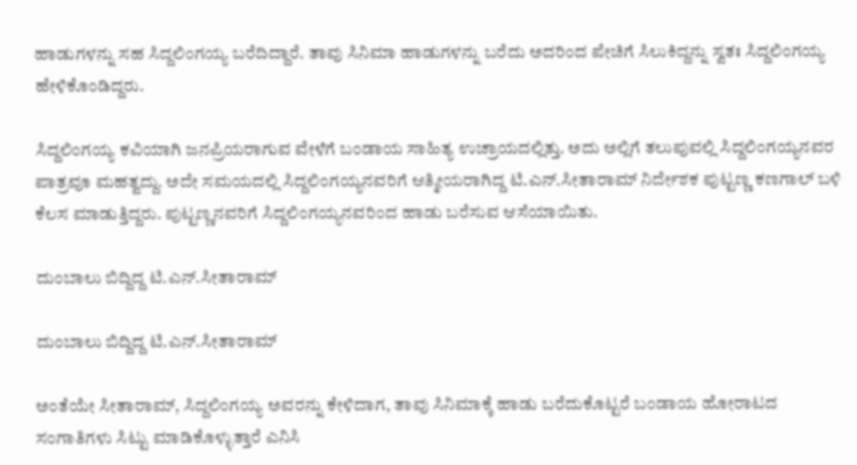ಹಾಡುಗಳನ್ನು ಸಹ ಸಿದ್ದಲಿಂಗಯ್ಯ ಬರೆದಿದ್ದಾರೆ. ತಾವು ಸಿನಿಮಾ ಹಾಡುಗಳನ್ನು ಬರೆದು ಅದರಿಂದ ಪೇಚಿಗೆ ಸಿಲುಕಿದ್ದನ್ನು ಸ್ವತಃ ಸಿದ್ದಲಿಂಗಯ್ಯ ಹೇಳಿಕೊಂಡಿದ್ದರು.

ಸಿದ್ದಲಿಂಗಯ್ಯ ಕವಿಯಾಗಿ ಜನಪ್ರಿಯರಾಗುವ ವೇಳೆಗೆ ಬಂಡಾಯ ಸಾಹಿತ್ಯ ಉಚ್ರಾಯದಲ್ಲಿತ್ತು. ಅದು ಅಲ್ಲಿಗೆ ತಲುಪುವಲ್ಲಿ ಸಿದ್ದಲಿಂಗಯ್ಯನವರ ಪಾತ್ರವೂ ಮಹತ್ವದ್ದು. ಅದೇ ಸಮಯದಲ್ಲಿ ಸಿದ್ದಲಿಂಗಯ್ಯನವರಿಗೆ ಆತ್ಮೀಯರಾಗಿದ್ದ ಟಿ.ಎನ್.ಸೀತಾರಾಮ್ ನಿರ್ದೇಶಕ ಪುಟ್ಟಣ್ಣ ಕಣಗಾಲ್ ಬಳಿ ಕೆಲಸ ಮಾಡುತ್ತಿದ್ದರು. ಪುಟ್ಟಣ್ಣನವರಿಗೆ ಸಿದ್ದಲಿಂಗಯ್ಯನವರಿಂದ ಹಾಡು ಬರೆಸುವ ಆಸೆಯಾಯಿತು.

ದುಂಬಾಲು ಬಿದ್ದಿದ್ದ ಟಿ.ಎನ್.ಸೀತಾರಾಮ್

ದುಂಬಾಲು ಬಿದ್ದಿದ್ದ ಟಿ.ಎನ್.ಸೀತಾರಾಮ್

ಅಂತೆಯೇ ಸೀತಾರಾಮ್‌, ಸಿದ್ದಲಿಂಗಯ್ಯ ಅವರನ್ನು ಕೇಳಿದಾಗ, ತಾವು ಸಿನಿಮಾಕ್ಕೆ ಹಾಡು ಬರೆದುಕೊಟ್ಟರೆ ಬಂಡಾಯ ಹೋರಾಟದ ಸಂಗಾತಿಗಳು ಸಿಟ್ಟು ಮಾಡಿಕೊಳ್ಳುತ್ತಾರೆ ಎನಿಸಿ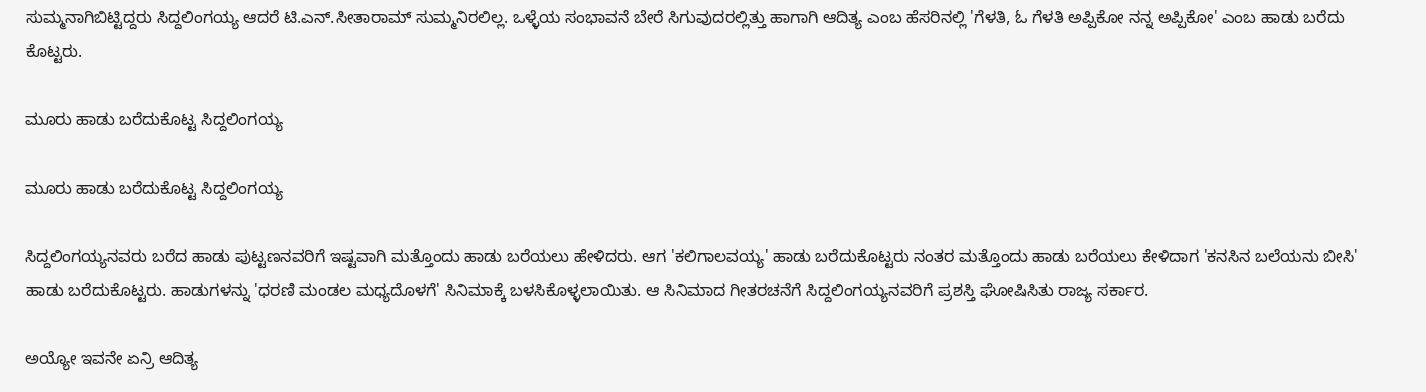ಸುಮ್ಮನಾಗಿಬಿಟ್ಟಿದ್ದರು ಸಿದ್ದಲಿಂಗಯ್ಯ ಆದರೆ ಟಿ.ಎನ್.ಸೀತಾರಾಮ್ ಸುಮ್ಮನಿರಲಿಲ್ಲ. ಒಳ್ಳೆಯ ಸಂಭಾವನೆ ಬೇರೆ ಸಿಗುವುದರಲ್ಲಿತ್ತು ಹಾಗಾಗಿ ಆದಿತ್ಯ ಎಂಬ ಹೆಸರಿನಲ್ಲಿ 'ಗೆಳತಿ, ಓ ಗೆಳತಿ ಅಪ್ಪಿಕೋ ನನ್ನ ಅಪ್ಪಿಕೋ' ಎಂಬ ಹಾಡು ಬರೆದು ಕೊಟ್ಟರು.

ಮೂರು ಹಾಡು ಬರೆದುಕೊಟ್ಟ ಸಿದ್ದಲಿಂಗಯ್ಯ

ಮೂರು ಹಾಡು ಬರೆದುಕೊಟ್ಟ ಸಿದ್ದಲಿಂಗಯ್ಯ

ಸಿದ್ದಲಿಂಗಯ್ಯನವರು ಬರೆದ ಹಾಡು ಪುಟ್ಟಣನವರಿಗೆ ಇಷ್ಟವಾಗಿ ಮತ್ತೊಂದು ಹಾಡು ಬರೆಯಲು ಹೇಳಿದರು. ಆಗ 'ಕಲಿಗಾಲವಯ್ಯ' ಹಾಡು ಬರೆದುಕೊಟ್ಟರು ನಂತರ ಮತ್ತೊಂದು ಹಾಡು ಬರೆಯಲು ಕೇಳಿದಾಗ 'ಕನಸಿನ ಬಲೆಯನು ಬೀಸಿ' ಹಾಡು ಬರೆದುಕೊಟ್ಟರು. ಹಾಡುಗಳನ್ನು 'ಧರಣಿ ಮಂಡಲ ಮಧ್ಯದೊಳಗೆ' ಸಿನಿಮಾಕ್ಕೆ ಬಳಸಿಕೊಳ್ಳಲಾಯಿತು. ಆ ಸಿನಿಮಾದ ಗೀತರಚನೆಗೆ ಸಿದ್ದಲಿಂಗಯ್ಯನವರಿಗೆ ಪ್ರಶಸ್ತಿ ಘೋಷಿಸಿತು ರಾಜ್ಯ ಸರ್ಕಾರ.

ಅಯ್ಯೋ ಇವನೇ ಏನ್ರಿ ಆದಿತ್ಯ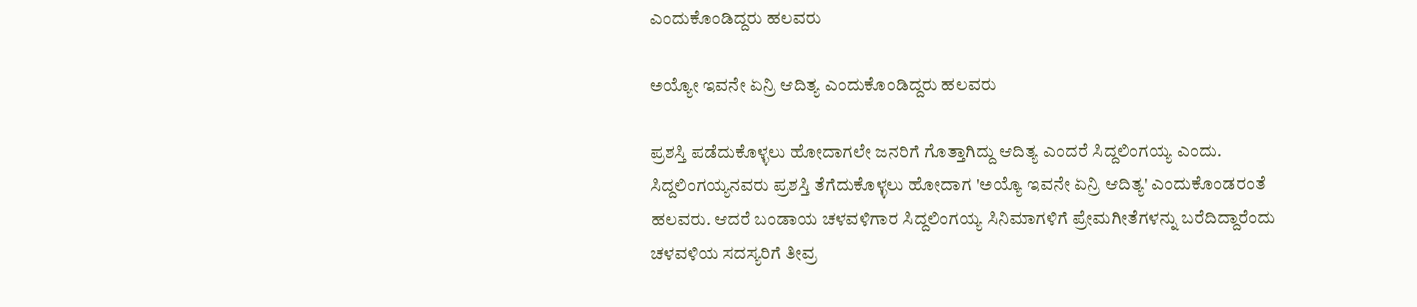ಎಂದುಕೊಂಡಿದ್ದರು ಹಲವರು

ಅಯ್ಯೋ ಇವನೇ ಏನ್ರಿ ಆದಿತ್ಯ ಎಂದುಕೊಂಡಿದ್ದರು ಹಲವರು

ಪ್ರಶಸ್ತಿ ಪಡೆದುಕೊಳ್ಳಲು ಹೋದಾಗಲೇ ಜನರಿಗೆ ಗೊತ್ತಾಗಿದ್ದು ಆದಿತ್ಯ ಎಂದರೆ ಸಿದ್ದಲಿಂಗಯ್ಯ ಎಂದು. ಸಿದ್ದಲಿಂಗಯ್ಯನವರು ಪ್ರಶಸ್ತಿ ತೆಗೆದುಕೊಳ್ಳಲು ಹೋದಾಗ 'ಅಯ್ಯೊ ಇವನೇ ಏನ್ರಿ ಆದಿತ್ಯ' ಎಂದುಕೊಂಡರಂತೆ ಹಲವರು. ಆದರೆ ಬಂಡಾಯ ಚಳವಳಿಗಾರ ಸಿದ್ದಲಿಂಗಯ್ಯ ಸಿನಿಮಾಗಳಿಗೆ ಪ್ರೇಮಗೀತೆಗಳನ್ನು ಬರೆದಿದ್ದಾರೆಂದು ಚಳವಳಿಯ ಸದಸ್ಯರಿಗೆ ತೀವ್ರ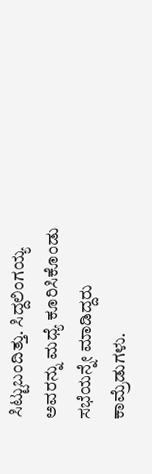ಸಿಟ್ಟುಬಂದಿತ್ತು. ಸಿದ್ದಲಿಂಗಯ್ಯ ಅವರನ್ನು ಮಧ್ಯೆ ಕೂರಿಸಿಕೊಂಡು ಸಭೆಯನ್ನೇ ಮಾಡಿದ್ದರು ಕಾಮ್ರೆಡುಗಳು.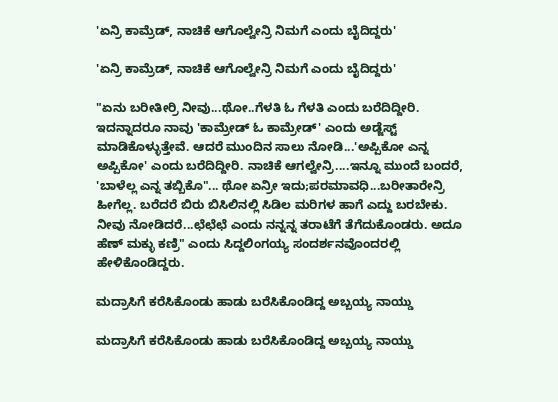'ಏನ್ರಿ ಕಾಮ್ರೆಡ್, ನಾಚಿಕೆ ಆಗೊಲ್ವೇನ್ರಿ ನಿಮಗೆ ಎಂದು ಬೈದಿದ್ದರು'

'ಏನ್ರಿ ಕಾಮ್ರೆಡ್, ನಾಚಿಕೆ ಆಗೊಲ್ವೇನ್ರಿ ನಿಮಗೆ ಎಂದು ಬೈದಿದ್ದರು'

"ಏನು ಬರೀತೀರ್ರಿ ನೀವು...ಥೋ..ಗೆಳತಿ ಓ ಗೆಳತಿ ಎಂದು ಬರೆದಿದ್ದೀರಿ. ಇದನ್ನಾದರೂ ನಾವು 'ಕಾಮ್ರೇಡ್ ಓ ಕಾಮ್ರೇಡ್' ಎಂದು ಅಡ್ಜೆಸ್ಟ್ ಮಾಡಿಕೊಳ್ಳುತ್ತೇವೆ. ಆದರೆ ಮುಂದಿನ ಸಾಲು ನೋಡಿ...'ಅಪ್ಪಿಕೋ ಎನ್ನ ಅಪ್ಪಿಕೋ' ಎಂದು ಬರೆದಿದ್ದೀರಿ. ನಾಚಿಕೆ ಆಗಲ್ವೇನ್ರಿ....ಇನ್ನೂ ಮುಂದೆ ಬಂದರೆ, 'ಬಾಳೆಲ್ಲ ಎನ್ನ ತಬ್ಬಿಕೊ"... ಥೋ ಏನ್ರೀ ಇದು;ಪರಮಾವಧಿ...ಬರೀತಾರೇನ್ರಿ ಹೀಗೆಲ್ಲ. ಬರೆದರೆ ಬಿರು ಬಿಸಿಲಿನಲ್ಲಿ ಸಿಡಿಲ ಮರಿಗಳ ಹಾಗೆ ಎದ್ದು ಬರಬೇಕು. ನೀವು ನೋಡಿದರೆ...ಛೆಛೆಛೆ ಎಂದು ನನ್ನನ್ನ ತರಾಟೆಗೆ ತೆಗೆದುಕೊಂಡರು. ಅದೂ ಹೆಣ್‌ ಮಕ್ಳು ಕಣ್ರಿ" ಎಂದು ಸಿದ್ದಲಿಂಗಯ್ಯ ಸಂದರ್ಶನವೊಂದರಲ್ಲಿ ಹೇಳಿಕೊಂಡಿದ್ದರು.

ಮದ್ರಾಸಿಗೆ ಕರೆಸಿಕೊಂಡು ಹಾಡು ಬರೆಸಿಕೊಂಡಿದ್ದ ಅಬ್ಬಯ್ಯ ನಾಯ್ಡು

ಮದ್ರಾಸಿಗೆ ಕರೆಸಿಕೊಂಡು ಹಾಡು ಬರೆಸಿಕೊಂಡಿದ್ದ ಅಬ್ಬಯ್ಯ ನಾಯ್ಡು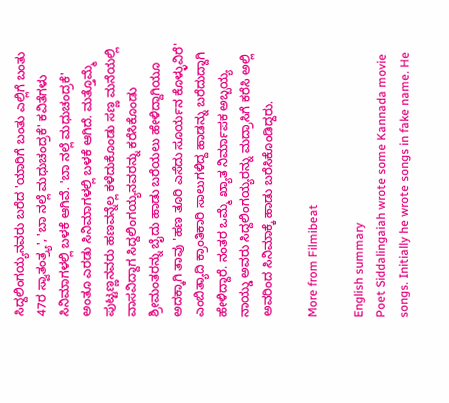ಸಿದ್ದಲಿಂಗಯ್ಯನವರು ಬರೆದ 'ಯಾರಿಗೆ ಬಂತು ಎಲ್ಲಿಗೆ ಬಂತು 47ರ ಸ್ವಾತಂತ್ರ್ಯ', 'ಬಾ ನಲ್ಲೆ ಮಧುಚಂದ್ರಕೆ' ಕವಿತೆಗಳು ಸಿನಿಮಾಗಳಲ್ಲಿ ಬಳಕೆ ಆಗಿವೆ. 'ಬಾ ನಲ್ಲೆ ಮಧುಚಂದ್ರಕೆ' ಅಂತೂ ಎರಡು ಸಿನಿಮಾಗಳಲ್ಲಿ ಬಳಕೆ ಆಗಿದೆ. ಮತ್ತೊಮ್ಮೆ ಪುಟ್ಟಣ್ಣನವರು ಹಣವನ್ನೆಲ್ಲ ಕಳೆದುಕೊಂಡು ಸಣ್ಣ ಮನೆಯಲ್ಲಿ ವಾಸವಿದ್ದಾಗ ಸಿದ್ದಲಿಂಗಯ್ಯನವರನ್ನು ಕರೆಸಿಕೊಂಡು ಶ್ರೀಮಂತರನ್ನು ಬೈದು ಹಾಡು ಬರೆಯಲು ಹೇಳಿದ್ದಾಗಿಯೂ ಅದಕ್ಕಾಗಿ ತಾವು 'ಹಣ ತೂರಿ ಎಸೆದು ಸೂರ್ಯನ ಕೊಳ್ಳುವಿರೆ' ಎಂಬಿತ್ಯಾದಿ ಕ್ರಾಂತಿಕಾರಿ ಸಾಲುಗಳಿದ್ದ ಹಾಡನ್ನು ಬರೆದುದ್ದಾಗಿ ಹೇಳಿದ್ದಾರೆ. ನಂತರ ಒಮ್ಮೆ ಖ್ಯಾತ ನಿರ್ಮಾಪಕ ಅಬ್ಬಯ್ಯ ನಾಯ್ಡು ಅವರು ಸಿದ್ದಲಿಂಗಯ್ಯರನ್ನು ಮದ್ರಾಸಿಗೆ ಕರೆಸಿ ಅಲ್ಲಿ ಅವರಿಂದ ಸಿನಿಮಾಕ್ಕೆ ಹಾಡು ಬರೆಸಿಕೊಂಡಿದ್ದರು.

More from Filmibeat

English summary
Poet Siddalingaiah wrote some Kannada movie songs. Initially he wrote songs in fake name. He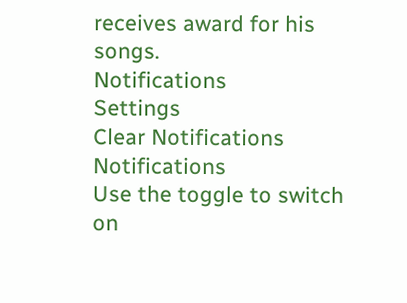receives award for his songs.
Notifications
Settings
Clear Notifications
Notifications
Use the toggle to switch on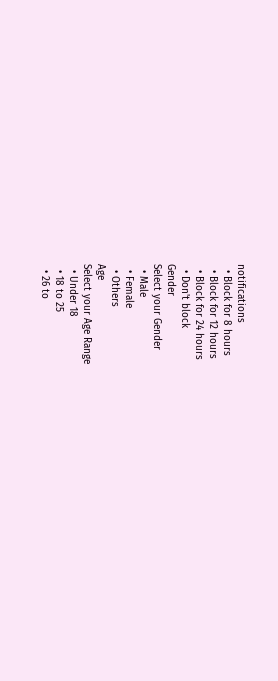notifications
  • Block for 8 hours
  • Block for 12 hours
  • Block for 24 hours
  • Don't block
Gender
Select your Gender
  • Male
  • Female
  • Others
Age
Select your Age Range
  • Under 18
  • 18 to 25
  • 26 to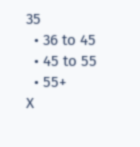35
  • 36 to 45
  • 45 to 55
  • 55+
X